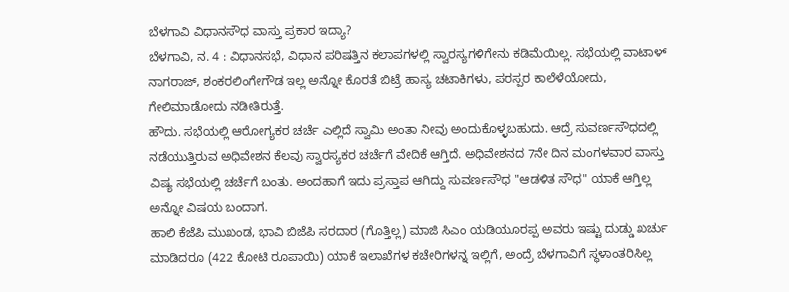ಬೆಳಗಾವಿ ವಿಧಾನಸೌಧ ವಾಸ್ತು ಪ್ರಕಾರ ಇದ್ಯಾ?
ಬೆಳಗಾವಿ, ನ. 4 : ವಿಧಾನಸಭೆ, ವಿಧಾನ ಪರಿಷತ್ತಿನ ಕಲಾಪಗಳಲ್ಲಿ ಸ್ವಾರಸ್ಯಗಳಿಗೇನು ಕಡಿಮೆಯಿಲ್ಲ. ಸಭೆಯಲ್ಲಿ ವಾಟಾಳ್ ನಾಗರಾಜ್, ಶಂಕರಲಿಂಗೇಗೌಡ ಇಲ್ಲ ಅನ್ನೋ ಕೊರತೆ ಬಿಟ್ರೆ ಹಾಸ್ಯ ಚಟಾಕಿಗಳು, ಪರಸ್ಪರ ಕಾಲೆಳೆಯೋದು, ಗೇಲಿಮಾಡೋದು ನಡೀತಿರುತ್ತೆ.
ಹೌದು. ಸಭೆಯಲ್ಲಿ ಆರೋಗ್ಯಕರ ಚರ್ಚೆ ಎಲ್ಲಿದೆ ಸ್ವಾಮಿ ಅಂತಾ ನೀವು ಅಂದುಕೊಳ್ಳಬಹುದು. ಆದ್ರೆ ಸುವರ್ಣಸೌಧದಲ್ಲಿ ನಡೆಯುತ್ತಿರುವ ಅಧಿವೇಶನ ಕೆಲವು ಸ್ವಾರಸ್ಯಕರ ಚರ್ಚೆಗೆ ವೇದಿಕೆ ಆಗ್ತಿದೆ. ಅಧಿವೇಶನದ 7ನೇ ದಿನ ಮಂಗಳವಾರ ವಾಸ್ತು ವಿಷ್ಯ ಸಭೆಯಲ್ಲಿ ಚರ್ಚೆಗೆ ಬಂತು. ಅಂದಹಾಗೆ ಇದು ಪ್ರಸ್ತಾಪ ಆಗಿದ್ದು ಸುವರ್ಣಸೌಧ "ಆಡಳಿತ ಸೌಧ" ಯಾಕೆ ಆಗ್ತಿಲ್ಲ ಅನ್ನೋ ವಿಷಯ ಬಂದಾಗ.
ಹಾಲಿ ಕೆಜೆಪಿ ಮುಖಂಡ, ಭಾವಿ ಬಿಜೆಪಿ ಸರದಾರ (ಗೊತ್ತಿಲ್ಲ) ಮಾಜಿ ಸಿಎಂ ಯಡಿಯೂರಪ್ಪ ಅವರು ಇಷ್ಟು ದುಡ್ಡು ಖರ್ಚು ಮಾಡಿದರೂ (422 ಕೋಟಿ ರೂಪಾಯಿ) ಯಾಕೆ ಇಲಾಖೆಗಳ ಕಚೇರಿಗಳನ್ನ ಇಲ್ಲಿಗೆ, ಅಂದ್ರೆ ಬೆಳಗಾವಿಗೆ ಸ್ಥಳಾಂತರಿಸಿಲ್ಲ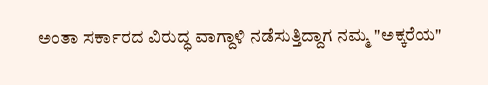ಅಂತಾ ಸರ್ಕಾರದ ವಿರುದ್ಧ ವಾಗ್ದಾಳಿ ನಡೆಸುತ್ತಿದ್ದಾಗ ನಮ್ಮ "ಅಕ್ಕರೆಯ"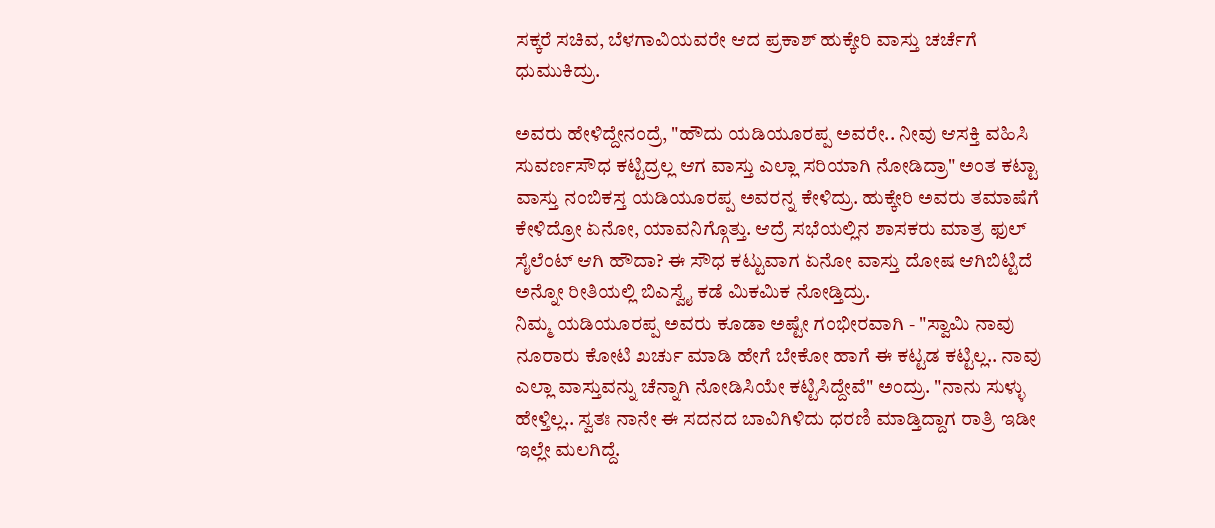ಸಕ್ಕರೆ ಸಚಿವ, ಬೆಳಗಾವಿಯವರೇ ಆದ ಪ್ರಕಾಶ್ ಹುಕ್ಕೇರಿ ವಾಸ್ತು ಚರ್ಚೆಗೆ ಧುಮುಕಿದ್ರು.

ಅವರು ಹೇಳಿದ್ದೇನಂದ್ರೆ, "ಹೌದು ಯಡಿಯೂರಪ್ಪ ಅವರೇ.. ನೀವು ಆಸಕ್ತಿ ವಹಿಸಿ ಸುವರ್ಣಸೌಧ ಕಟ್ಟಿದ್ರಲ್ಲ ಆಗ ವಾಸ್ತು ಎಲ್ಲಾ ಸರಿಯಾಗಿ ನೋಡಿದ್ರಾ" ಅಂತ ಕಟ್ಟಾ ವಾಸ್ತು ನಂಬಿಕಸ್ತ ಯಡಿಯೂರಪ್ಪ ಅವರನ್ನ ಕೇಳಿದ್ರು. ಹುಕ್ಕೇರಿ ಅವರು ತಮಾಷೆಗೆ ಕೇಳಿದ್ರೋ ಏನೋ, ಯಾವನಿಗ್ಗೊತ್ತು. ಆದ್ರೆ ಸಭೆಯಲ್ಲಿನ ಶಾಸಕರು ಮಾತ್ರ ಫುಲ್ ಸೈಲೆಂಟ್ ಆಗಿ ಹೌದಾ? ಈ ಸೌಧ ಕಟ್ಟುವಾಗ ಏನೋ ವಾಸ್ತು ದೋಷ ಆಗಿಬಿಟ್ಟಿದೆ ಅನ್ನೋ ರೀತಿಯಲ್ಲಿ ಬಿಎಸ್ವೈ ಕಡೆ ಮಿಕಮಿಕ ನೋಡ್ತಿದ್ರು.
ನಿಮ್ಮ ಯಡಿಯೂರಪ್ಪ ಅವರು ಕೂಡಾ ಅಷ್ಟೇ ಗಂಭೀರವಾಗಿ - "ಸ್ವಾಮಿ ನಾವು ನೂರಾರು ಕೋಟಿ ಖರ್ಚು ಮಾಡಿ ಹೇಗೆ ಬೇಕೋ ಹಾಗೆ ಈ ಕಟ್ಟಡ ಕಟ್ಟಿಲ್ಲ.. ನಾವು ಎಲ್ಲಾ ವಾಸ್ತುವನ್ನು ಚೆನ್ನಾಗಿ ನೋಡಿಸಿಯೇ ಕಟ್ಟಿಸಿದ್ದೇವೆ" ಅಂದ್ರು. "ನಾನು ಸುಳ್ಳು ಹೇಳ್ತಿಲ್ಲ.. ಸ್ವತಃ ನಾನೇ ಈ ಸದನದ ಬಾವಿಗಿಳಿದು ಧರಣಿ ಮಾಡ್ತಿದ್ದಾಗ ರಾತ್ರಿ ಇಡೀ ಇಲ್ಲೇ ಮಲಗಿದ್ದೆ.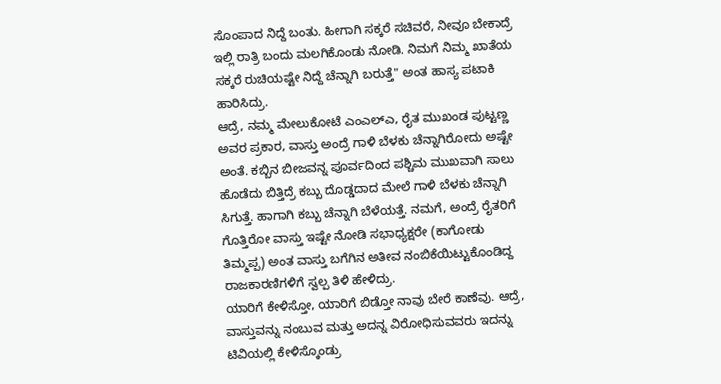ಸೊಂಪಾದ ನಿದ್ದೆ ಬಂತು. ಹೀಗಾಗಿ ಸಕ್ಕರೆ ಸಚಿವರೆ, ನೀವೂ ಬೇಕಾದ್ರೆ ಇಲ್ಲಿ ರಾತ್ರಿ ಬಂದು ಮಲಗಿಕೊಂಡು ನೋಡಿ. ನಿಮಗೆ ನಿಮ್ಮ ಖಾತೆಯ ಸಕ್ಕರೆ ರುಚಿಯಷ್ಟೇ ನಿದ್ದೆ ಚೆನ್ನಾಗಿ ಬರುತ್ತೆ" ಅಂತ ಹಾಸ್ಯ ಪಟಾಕಿ ಹಾರಿಸಿದ್ರು.
ಆದ್ರೆ, ನಮ್ಮ ಮೇಲುಕೋಟೆ ಎಂಎಲ್ಎ, ರೈತ ಮುಖಂಡ ಪುಟ್ಟಣ್ಣ ಅವರ ಪ್ರಕಾರ, ವಾಸ್ತು ಅಂದ್ರೆ ಗಾಳಿ ಬೆಳಕು ಚೆನ್ನಾಗಿರೋದು ಅಷ್ಟೇ ಅಂತೆ. ಕಬ್ಬಿನ ಬೀಜವನ್ನ ಪೂರ್ವದಿಂದ ಪಶ್ಚಿಮ ಮುಖವಾಗಿ ಸಾಲು ಹೊಡೆದು ಬಿತ್ತಿದ್ರೆ ಕಬ್ಬು ದೊಡ್ಡದಾದ ಮೇಲೆ ಗಾಳಿ ಬೆಳಕು ಚೆನ್ನಾಗಿ ಸಿಗುತ್ತೆ. ಹಾಗಾಗಿ ಕಬ್ಬು ಚೆನ್ನಾಗಿ ಬೆಳೆಯತ್ತೆ. ನಮಗೆ, ಅಂದ್ರೆ ರೈತರಿಗೆ ಗೊತ್ತಿರೋ ವಾಸ್ತು ಇಷ್ಟೇ ನೋಡಿ ಸಭಾಧ್ಯಕ್ಷರೇ (ಕಾಗೋಡು ತಿಮ್ಮಪ್ಪ) ಅಂತ ವಾಸ್ತು ಬಗೆಗಿನ ಅತೀವ ನಂಬಿಕೆಯಿಟ್ಟುಕೊಂಡಿದ್ದ ರಾಜಕಾರಣಿಗಳಿಗೆ ಸ್ವಲ್ಪ ತಿಳಿ ಹೇಳಿದ್ರು.
ಯಾರಿಗೆ ಕೇಳಿಸ್ತೋ, ಯಾರಿಗೆ ಬಿಡ್ತೋ ನಾವು ಬೇರೆ ಕಾಣೆವು. ಆದ್ರೆ, ವಾಸ್ತುವನ್ನು ನಂಬುವ ಮತ್ತು ಅದನ್ನ ವಿರೋಧಿಸುವವರು ಇದನ್ನು ಟಿವಿಯಲ್ಲಿ ಕೇಳಿಸ್ಕೊಂಡ್ರು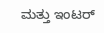ಮತ್ತು ಇಂಟರ್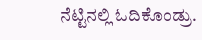ನೆಟ್ಟಿನಲ್ಲಿ ಓದಿಕೊಂಡ್ರು.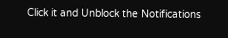Click it and Unblock the Notifications